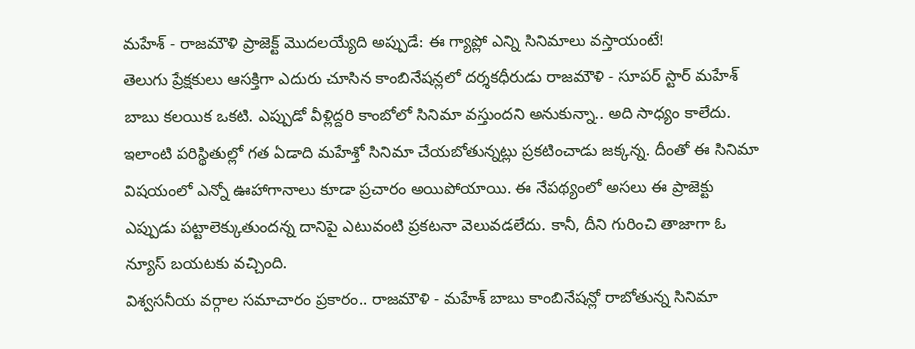మహేశ్ - రాజమౌళి ప్రాజెక్ట్ మొదలయ్యేది అప్పుడే: ఈ గ్యాప్లో ఎన్ని సినిమాలు వస్తాయంటే!
తెలుగు ప్రేక్షకులు ఆసక్తిగా ఎదురు చూసిన కాంబినేషన్లలో దర్శకధీరుడు రాజమౌళి - సూపర్ స్టార్ మహేశ్ బాబు కలయిక ఒకటి. ఎప్పుడో వీళ్లిద్దరి కాంబోలో సినిమా వస్తుందని అనుకున్నా.. అది సాధ్యం కాలేదు. ఇలాంటి పరిస్థితుల్లో గత ఏడాది మహేశ్తో సినిమా చేయబోతున్నట్లు ప్రకటించాడు జక్కన్న. దీంతో ఈ సినిమా విషయంలో ఎన్నో ఊహాగానాలు కూడా ప్రచారం అయిపోయాయి. ఈ నేపథ్యంలో అసలు ఈ ప్రాజెక్టు ఎప్పుడు పట్టాలెక్కుతుందన్న దానిపై ఎటువంటి ప్రకటనా వెలువడలేదు. కానీ, దీని గురించి తాజాగా ఓ న్యూస్ బయటకు వచ్చింది.
విశ్వసనీయ వర్గాల సమాచారం ప్రకారం.. రాజమౌళి - మహేశ్ బాబు కాంబినేషన్లో రాబోతున్న సినిమా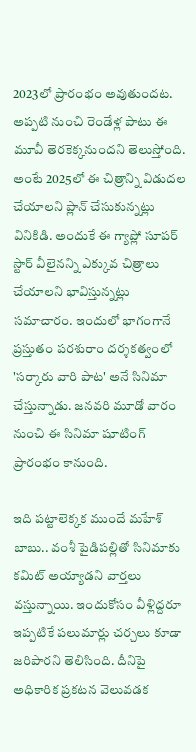2023లో ప్రారంభం అవుతుందట. అప్పటి నుంచి రెండేళ్ల పాటు ఈ మూవీ తెరకెక్కనుందని తెలుస్తోంది. అంటే 2025లో ఈ చిత్రాన్ని విడుదల చేయాలని ప్లాన్ చేసుకున్నట్లు వినికిడి. అందుకే ఈ గ్యాప్లో సూపర్ స్టార్ వీలైనన్ని ఎక్కువ చిత్రాలు చేయాలని భావిస్తున్నట్లు సమాచారం. ఇందులో భాగంగానే ప్రస్తుతం పరశురాం దర్శకత్వంలో 'సర్కారు వారి పాట' అనే సినిమా చేస్తున్నాడు. జనవరి మూడో వారం నుంచి ఈ సినిమా షూటింగ్ ప్రారంభం కానుంది.

ఇది పట్టాలెక్కక ముందే మహేశ్ బాబు.. వంశీ పైడిపల్లితో సినిమాకు కమిట్ అయ్యాడని వార్తలు వస్తున్నాయి. ఇందుకోసం వీళ్లిద్దరూ ఇప్పటికే పలుమార్లు చర్చలు కూడా జరిపారని తెలిసింది. దీనిపై అధికారిక ప్రకటన వెలువడక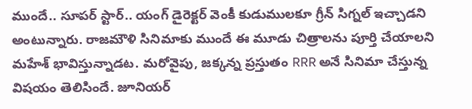ముందే.. సూపర్ స్టార్.. యంగ్ డైరెక్టర్ వెంకీ కుడుములకూ గ్రీన్ సిగ్నల్ ఇచ్చాడని అంటున్నారు. రాజమౌళి సినిమాకు ముందే ఈ మూడు చిత్రాలను పూర్తి చేయాలని మహేశ్ భావిస్తున్నాడట. మరోవైపు, జక్కన్న ప్రస్తుతం RRR అనే సినిమా చేస్తున్న విషయం తెలిసిందే. జూనియర్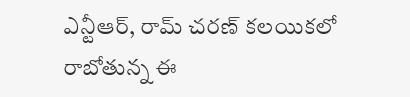ఎన్టీఆర్, రామ్ చరణ్ కలయికలో రాబోతున్న ఈ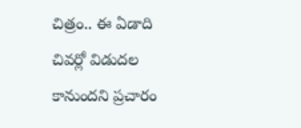చిత్రం.. ఈ ఏడాది చివర్లో విడుదల కానుందని ప్రచారం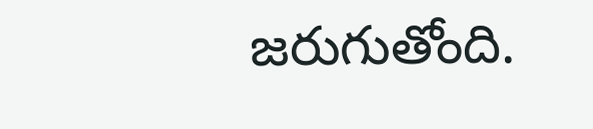జరుగుతోంది.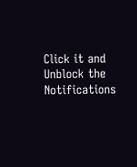Click it and Unblock the Notifications